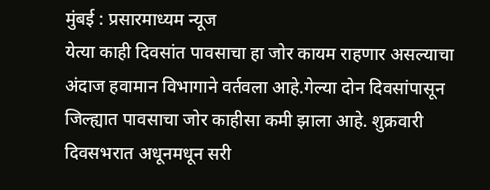मुंबई : प्रसारमाध्यम न्यूज
येत्या काही दिवसांत पावसाचा हा जोर कायम राहणार असल्याचा अंदाज हवामान विभागाने वर्तवला आहे.गेल्या दोन दिवसांपासून जिल्ह्यात पावसाचा जोर काहीसा कमी झाला आहे. शुक्रवारी दिवसभरात अधूनमधून सरी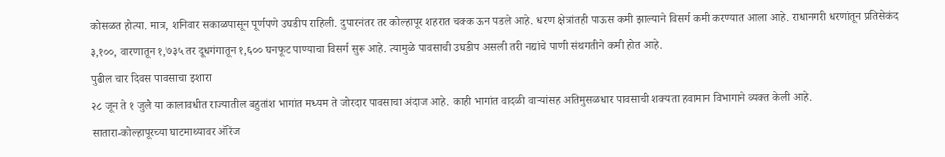कोसळत होत्या. मात्र, शनिवार सकाळपासून पूर्णपणे उघडीप राहिली. दुपारनंतर तर कोल्हापूर शहरात चक्क ऊन पडले आहे. धरण क्षेत्रांतही पाऊस कमी झाल्याने विसर्ग कमी करण्यात आला आहे. राधानगरी धरणांतून प्रतिसेकंद ३,१००, वारणातून १,७३५ तर दूधगंगातून १,६०० घनफूट पाण्याचा विसर्ग सुरू आहे. त्यामुळे पावसाची उघडीप असली तरी नद्यांचे पाणी संथगतीने कमी होत आहे.
पुढील चार दिवस पावसाचा इशारा
२८ जून ते १ जुलै या कालावधीत राज्यातील बहुतांश भागांत मध्यम ते जोरदार पावसाचा अंदाज आहे. काही भागांत वादळी वाऱ्यांसह अतिमुसळधार पावसाची शक्यता हवामान विभागाने व्यक्त केली आहे.
सातारा-कोल्हापूरच्या घाटमाथ्यावर ऑरेंज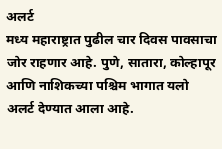अलर्ट
मध्य महाराष्ट्रात पुढील चार दिवस पावसाचा जोर राहणार आहे. पुणे, सातारा, कोल्हापूर आणि नाशिकच्या पश्चिम भागात यलो अलर्ट देण्यात आला आहे.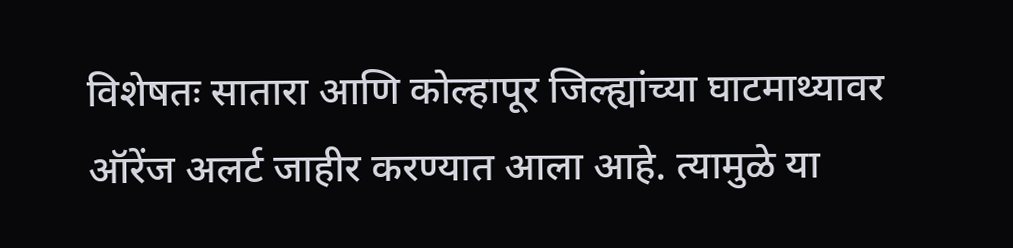विशेषतः सातारा आणि कोल्हापूर जिल्ह्यांच्या घाटमाथ्यावर ऑरेंज अलर्ट जाहीर करण्यात आला आहे. त्यामुळे या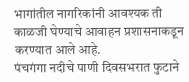भागांतील नागरिकांनी आवश्यक ती काळजी घेण्याचे आवाहन प्रशासनाकडून करण्यात आले आहे.
पंचगंगा नदीचे पाणी दिवसभरात फुटाने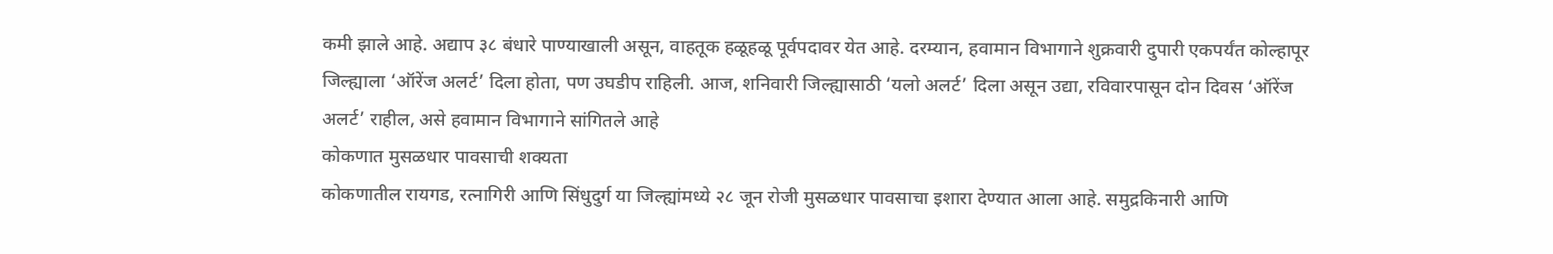कमी झाले आहे. अद्याप ३८ बंधारे पाण्याखाली असून, वाहतूक हळूहळू पूर्वपदावर येत आहे. दरम्यान, हवामान विभागाने शुक्रवारी दुपारी एकपर्यंत कोल्हापूर जिल्ह्याला ‘ऑरेंज अलर्ट’ दिला होता, पण उघडीप राहिली. आज, शनिवारी जिल्ह्यासाठी ‘यलो अलर्ट’ दिला असून उद्या, रविवारपासून दोन दिवस ‘ऑरेंज अलर्ट’ राहील, असे हवामान विभागाने सांगितले आहे
कोकणात मुसळधार पावसाची शक्यता
कोकणातील रायगड, रत्नागिरी आणि सिंधुदुर्ग या जिल्ह्यांमध्ये २८ जून रोजी मुसळधार पावसाचा इशारा देण्यात आला आहे. समुद्रकिनारी आणि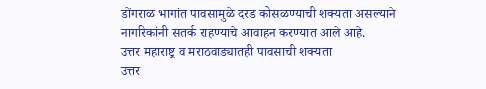डोंगराळ भागांत पावसामुळे दरड कोसळण्याची शक्यता असल्याने नागरिकांनी सतर्क राहण्याचे आवाहन करण्यात आले आहे.
उत्तर महाराष्ट्र व मराठवाड्यातही पावसाची शक्यता
उत्तर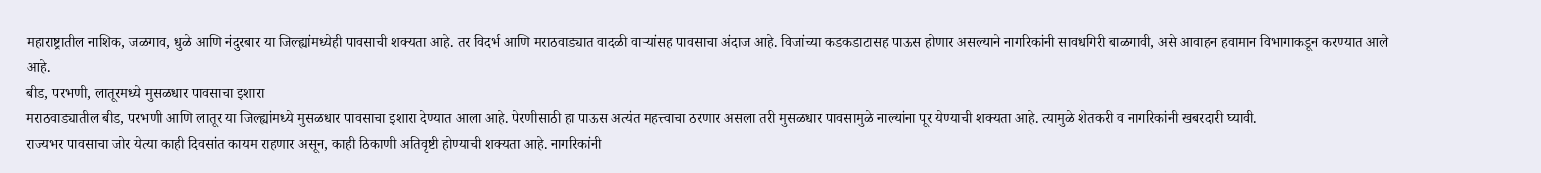महाराष्ट्रातील नाशिक, जळगाव, धुळे आणि नंदुरबार या जिल्ह्यांमध्येही पावसाची शक्यता आहे. तर विदर्भ आणि मराठवाड्यात वादळी वाऱ्यांसह पावसाचा अंदाज आहे. विजांच्या कडकडाटासह पाऊस होणार असल्याने नागरिकांनी सावधगिरी बाळगावी, असे आवाहन हवामान विभागाकडून करण्यात आले आहे.
बीड, परभणी, लातूरमध्ये मुसळधार पावसाचा इशारा
मराठवाड्यातील बीड, परभणी आणि लातूर या जिल्ह्यांमध्ये मुसळधार पावसाचा इशारा देण्यात आला आहे. पेरणीसाठी हा पाऊस अत्यंत महत्त्वाचा ठरणार असला तरी मुसळधार पावसामुळे नाल्यांना पूर येण्याची शक्यता आहे. त्यामुळे शेतकरी व नागरिकांनी खबरदारी घ्यावी.
राज्यभर पावसाचा जोर येत्या काही दिवसांत कायम राहणार असून, काही ठिकाणी अतिवृष्टी होण्याची शक्यता आहे. नागरिकांनी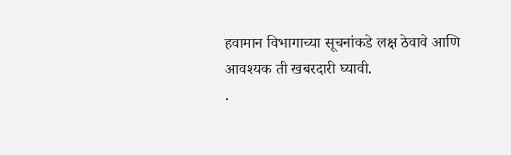हवामान विभागाच्या सूचनांकडे लक्ष ठेवावे आणि आवश्यक ती खबरदारी घ्यावी.
.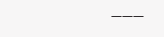———